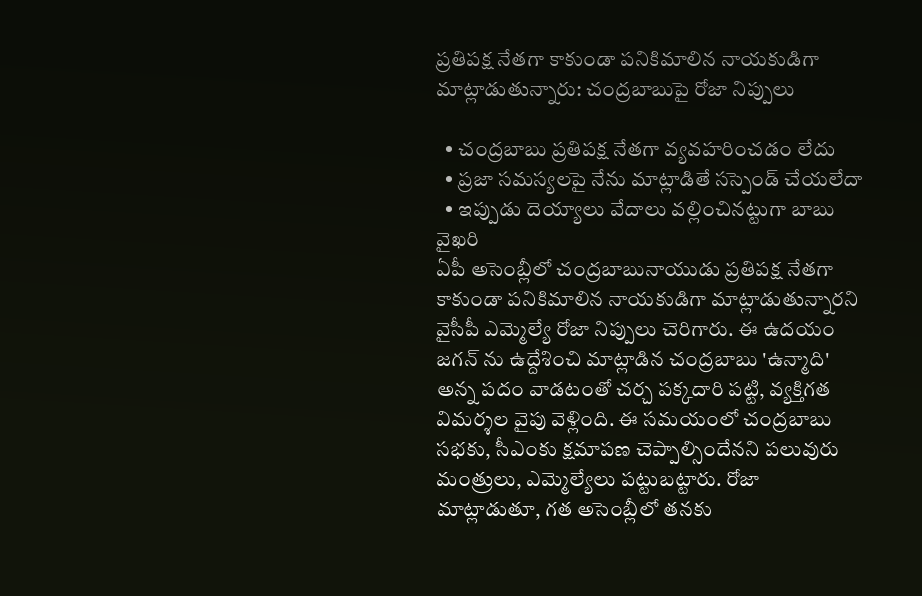ప్రతిపక్ష నేతగా కాకుండా పనికిమాలిన నాయకుడిగా మాట్లాడుతున్నారు: చంద్రబాబుపై రోజా నిప్పులు

  • చంద్రబాబు ప్రతిపక్ష నేతగా వ్యవహరించడం లేదు
  • ప్రజా సమస్యలపై నేను మాట్లాడితే సస్పెండ్ చేయలేదా
  • ఇప్పుడు దెయ్యాలు వేదాలు వల్లించినట్టుగా బాబు వైఖరి
ఏపీ అసెంబ్లీలో చంద్రబాబునాయుడు ప్రతిపక్ష నేతగా కాకుండా పనికిమాలిన నాయకుడిగా మాట్లాడుతున్నారని వైసీపీ ఎమ్మెల్యే రోజా నిప్పులు చెరిగారు. ఈ ఉదయం జగన్ ను ఉద్దేశించి మాట్లాడిన చంద్రబాబు 'ఉన్మాది' అన్న పదం వాడటంతో చర్చ పక్కదారి పట్టి, వ్యక్తిగత విమర్శల వైపు వెళ్లింది. ఈ సమయంలో చంద్రబాబు సభకు, సీఎంకు క్షమాపణ చెప్పాల్సిందేనని పలువురు మంత్రులు, ఎమ్మెల్యేలు పట్టుబట్టారు. రోజా మాట్లాడుతూ, గత అసెంబ్లీలో తనకు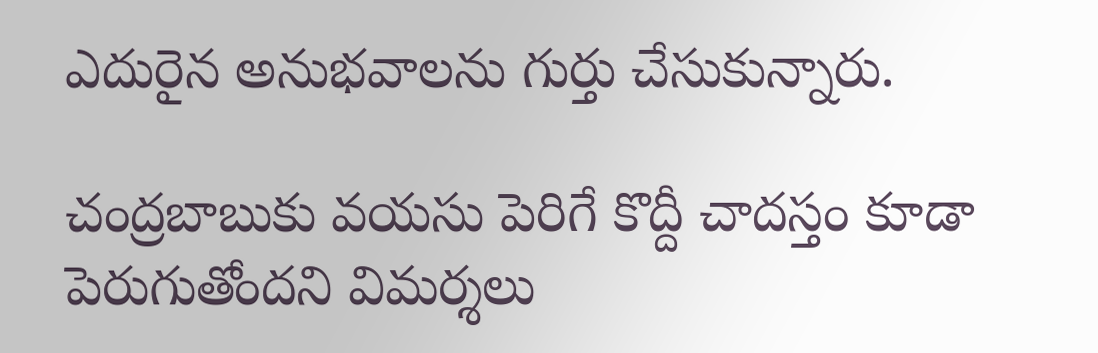ఎదురైన అనుభవాలను గుర్తు చేసుకున్నారు.

చంద్రబాబుకు వయసు పెరిగే కొద్దీ చాదస్తం కూడా పెరుగుతోందని విమర్శలు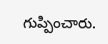గుప్పించారు.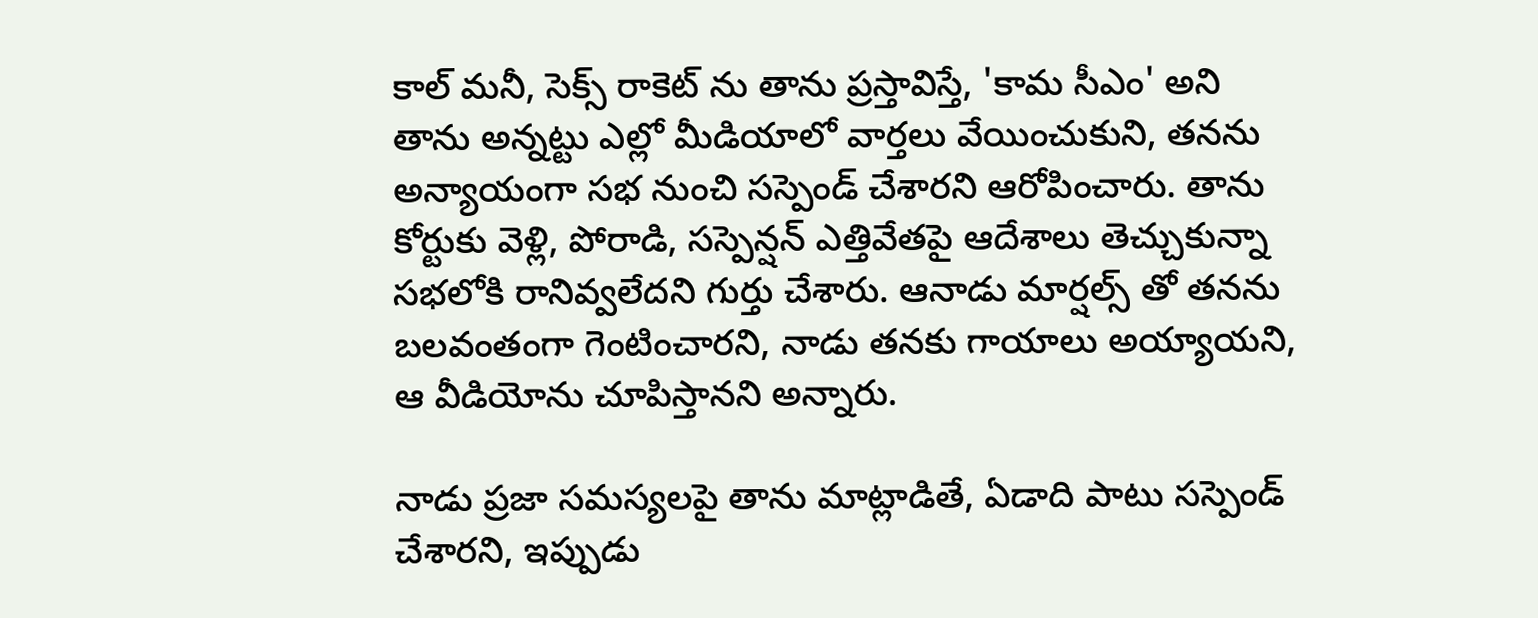కాల్ మనీ, సెక్స్ రాకెట్ ను తాను ప్రస్తావిస్తే, 'కామ సీఎం' అని తాను అన్నట్టు ఎల్లో మీడియాలో వార్తలు వేయించుకుని, తనను అన్యాయంగా సభ నుంచి సస్పెండ్ చేశారని ఆరోపించారు. తాను కోర్టుకు వెళ్లి, పోరాడి, సస్పెన్షన్ ఎత్తివేతపై ఆదేశాలు తెచ్చుకున్నా సభలోకి రానివ్వలేదని గుర్తు చేశారు. ఆనాడు మార్షల్స్ తో తనను బలవంతంగా గెంటించారని, నాడు తనకు గాయాలు అయ్యాయని, ఆ వీడియోను చూపిస్తానని అన్నారు.

నాడు ప్రజా సమస్యలపై తాను మాట్లాడితే, ఏడాది పాటు సస్పెండ్ చేశారని, ఇప్పుడు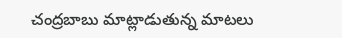చంద్రబాబు మాట్లాడుతున్న మాటలు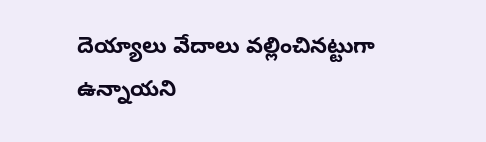దెయ్యాలు వేదాలు వల్లించినట్టుగా ఉన్నాయని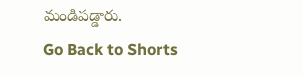మండిపడ్డారు.
Go Back to Shorts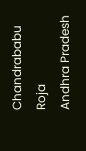Chandrababu
Roja
Andhra Pradesh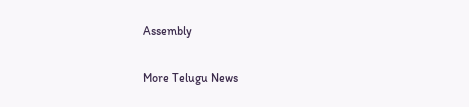Assembly

More Telugu News